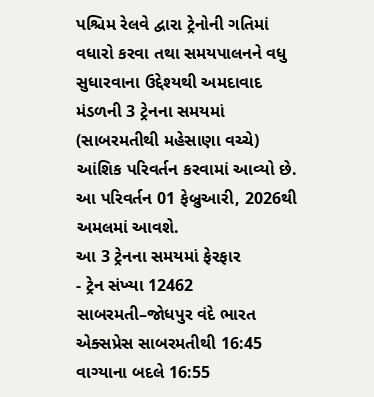પશ્ચિમ રેલવે દ્વારા ટ્રેનોની ગતિમાં વધારો કરવા તથા સમયપાલનને વધુ સુધારવાના ઉદ્દેશ્યથી અમદાવાદ મંડળની 3 ટ્રેનના સમયમાં (સાબરમતીથી મહેસાણા વચ્ચે) આંશિક પરિવર્તન કરવામાં આવ્યો છે. આ પરિવર્તન 01 ફેબ્રુઆરી, 2026થી અમલમાં આવશે.
આ 3 ટ્રેનના સમયમાં ફેરફાર
- ટ્રેન સંખ્યા 12462 સાબરમતી–જોધપુર વંદે ભારત એક્સપ્રેસ સાબરમતીથી 16:45 વાગ્યાના બદલે 16:55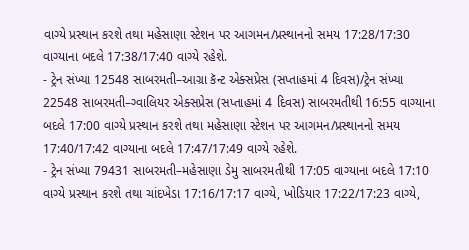વાગ્યે પ્રસ્થાન કરશે તથા મહેસાણા સ્ટેશન પર આગમન/પ્રસ્થાનનો સમય 17:28/17:30 વાગ્યાના બદલે 17:38/17:40 વાગ્યે રહેશે.
- ટ્રેન સંખ્યા 12548 સાબરમતી–આગ્રા કૅન્ટ એક્સપ્રેસ (સપ્તાહમાં 4 દિવસ)/ટ્રેન સંખ્યા 22548 સાબરમતી–ગ્વાલિયર એક્સપ્રેસ (સપ્તાહમાં 4 દિવસ) સાબરમતીથી 16:55 વાગ્યાના બદલે 17:00 વાગ્યે પ્રસ્થાન કરશે તથા મહેસાણા સ્ટેશન પર આગમન/પ્રસ્થાનનો સમય 17:40/17:42 વાગ્યાના બદલે 17:47/17:49 વાગ્યે રહેશે.
- ટ્રેન સંખ્યા 79431 સાબરમતી–મહેસાણા ડેમુ સાબરમતીથી 17:05 વાગ્યાના બદલે 17:10 વાગ્યે પ્રસ્થાન કરશે તથા ચાંદખેડા 17:16/17:17 વાગ્યે, ખોડિયાર 17:22/17:23 વાગ્યે,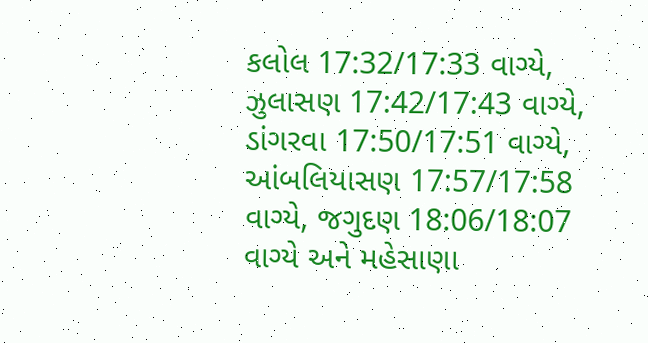કલોલ 17:32/17:33 વાગ્યે, ઝુલાસણ 17:42/17:43 વાગ્યે, ડાંગરવા 17:50/17:51 વાગ્યે, આંબલિયાસણ 17:57/17:58 વાગ્યે, જગુદણ 18:06/18:07 વાગ્યે અને મહેસાણા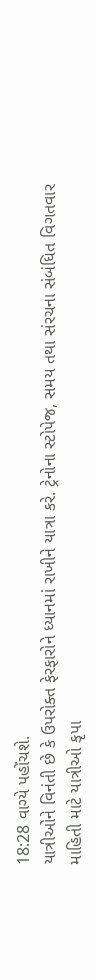18:28 વાગ્યે પહોંચશે.
યાત્રીઓને વિનંતી છે કે ઉપરોક્ત ફેરફારોને ધ્યાનમાં રાખીને યાત્રા કરે. ટ્રેનોના સ્ટોપેજ, સમય તથા સંરચના સંબંધિત વિગતવાર માહિતી માટે યાત્રીઓ કૃપા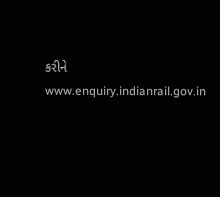કરીને www.enquiry.indianrail.gov.in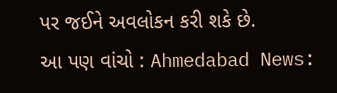પર જઈને અવલોકન કરી શકે છે.
આ પણ વાંચો : Ahmedabad News: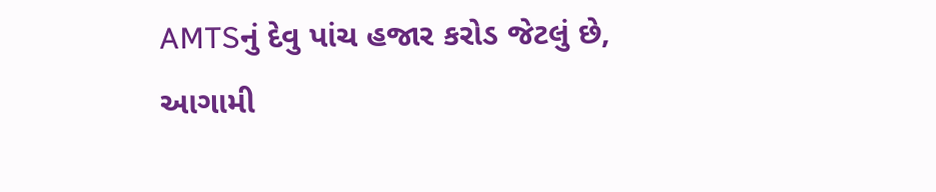AMTSનું દેવુ પાંચ હજાર કરોડ જેટલું છે, આગામી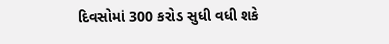દિવસોમાં 300 કરોડ સુધી વધી શકે